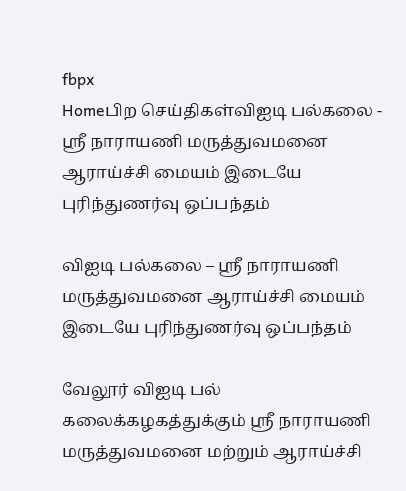fbpx
Homeபிற செய்திகள்விஐடி பல்கலை - ஸ்ரீ நாராயணி மருத்துவமனை ஆராய்ச்சி மையம் இடையே புரிந்துணர்வு ஒப்பந்தம்

விஐடி பல்கலை – ஸ்ரீ நாராயணி மருத்துவமனை ஆராய்ச்சி மையம் இடையே புரிந்துணர்வு ஒப்பந்தம்

வேலூர் விஐடி பல் கலைக்கழகத்துக்கும் ஸ்ரீ நாராயணி மருத்துவமனை மற்றும் ஆராய்ச்சி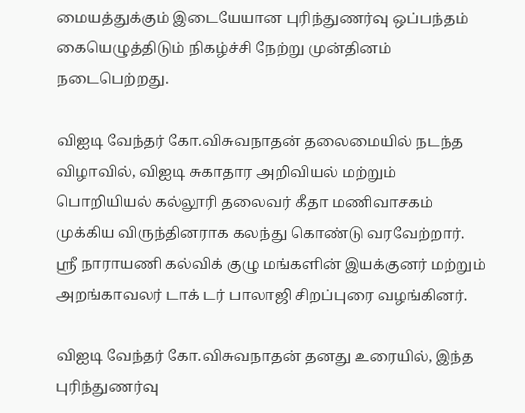மையத்துக்கும் இடையேயான புரிந்துணர்வு ஒப்பந்தம் கையெழுத்திடும் நிகழ்ச்சி நேற்று முன்தினம் நடைபெற்றது.

விஐடி வேந்தர் கோ.விசுவநாதன் தலைமையில் நடந்த விழாவில், விஐடி சுகாதார அறிவியல் மற்றும் பொறியியல் கல்லூரி தலைவர் கீதா மணிவாசகம் முக்கிய விருந்தினராக கலந்து கொண்டு வரவேற்றார்.
ஸ்ரீ நாராயணி கல்விக் குழு மங்களின் இயக்குனர் மற்றும் அறங்காவலர் டாக் டர் பாலாஜி சிறப்புரை வழங்கினர்.

விஐடி வேந்தர் கோ.விசுவநாதன் தனது உரையில், இந்த புரிந்துணர்வு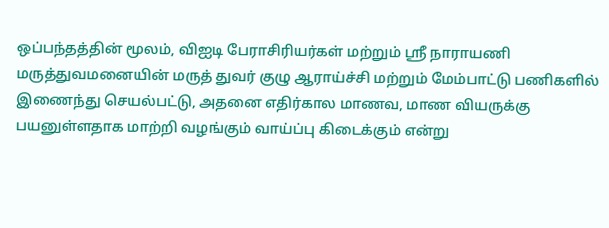ஒப்பந்தத்தின் மூலம், விஐடி பேராசிரியர்கள் மற்றும் ஸ்ரீ நாராயணி மருத்துவமனையின் மருத் துவர் குழு ஆராய்ச்சி மற்றும் மேம்பாட்டு பணிகளில் இணைந்து செயல்பட்டு, அதனை எதிர்கால மாணவ, மாண வியருக்கு பயனுள்ளதாக மாற்றி வழங்கும் வாய்ப்பு கிடைக்கும் என்று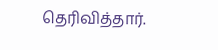தெரிவித்தார்.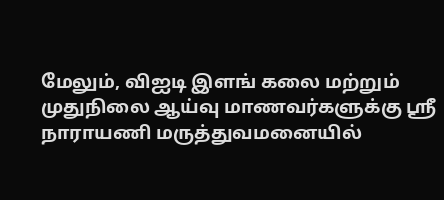மேலும், விஐடி இளங் கலை மற்றும் முதுநிலை ஆய்வு மாணவர்களுக்கு ஸ்ரீ நாராயணி மருத்துவமனையில்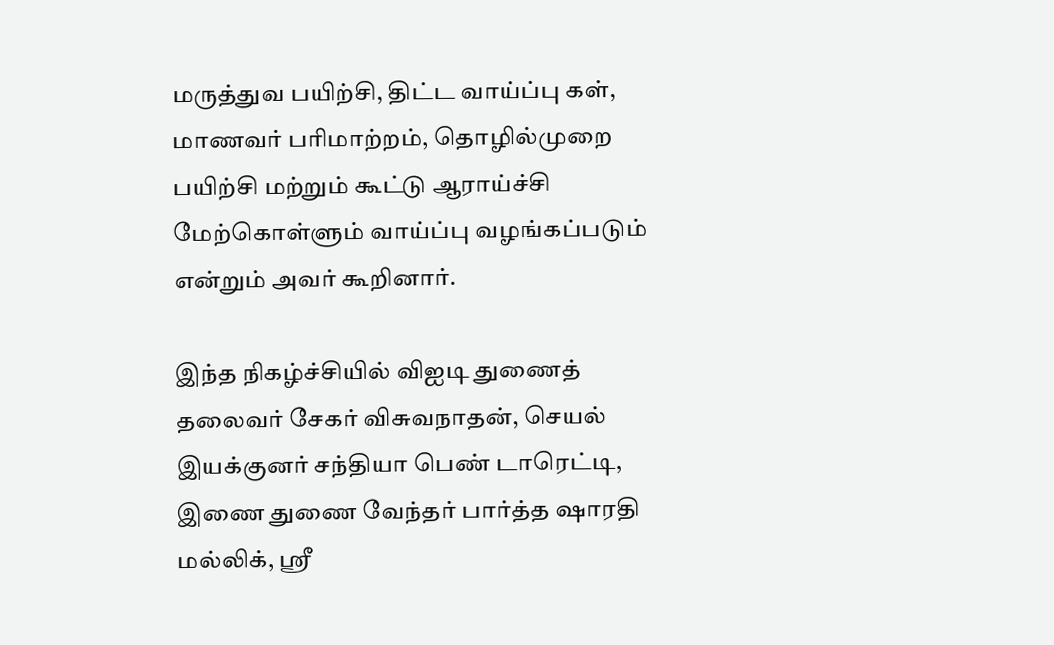மருத்துவ பயிற்சி, திட்ட வாய்ப்பு கள், மாணவர் பரிமாற்றம், தொழில்முறை பயிற்சி மற்றும் கூட்டு ஆராய்ச்சி மேற்கொள்ளும் வாய்ப்பு வழங்கப்படும் என்றும் அவர் கூறினார்.

இந்த நிகழ்ச்சியில் விஐடி துணைத் தலைவர் சேகர் விசுவநாதன், செயல் இயக்குனர் சந்தியா பெண் டாரெட்டி, இணை துணை வேந்தர் பார்த்த ஷாரதி மல்லிக், ஸ்ரீ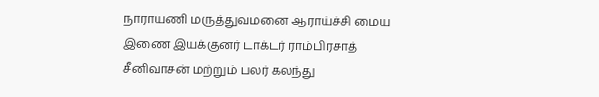நாராயணி மருத்துவமனை ஆராய்ச்சி மைய இணை இயக்குனர் டாக்டர் ராம்பிரசாத் சீனிவாசன் மற்றும் பலர் கலந்து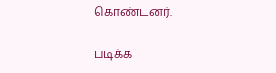கொண்டனர்.

படிக்க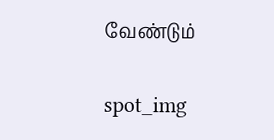வேண்டும்

spot_img